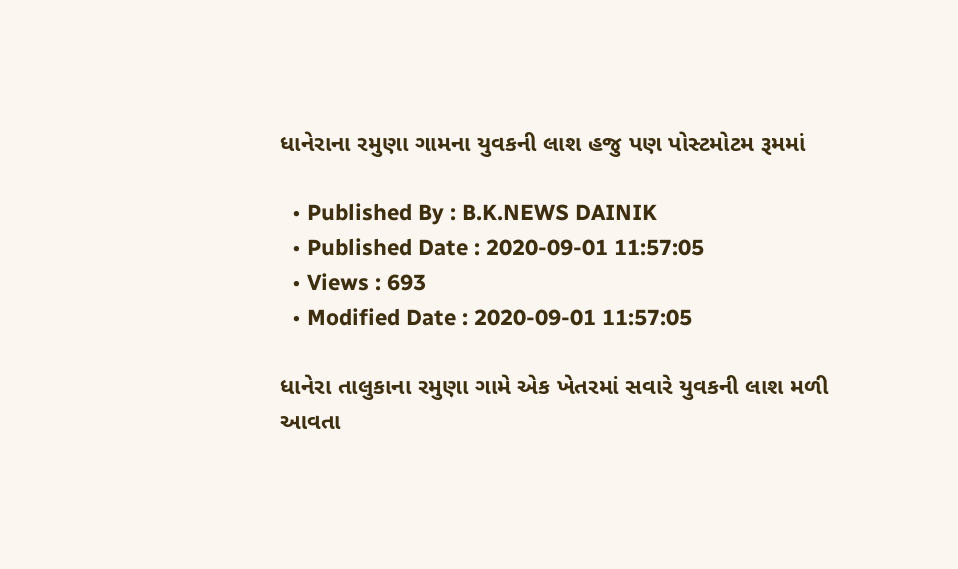ધાનેરાના રમુણા ગામના યુવકની લાશ હજુ પણ પોસ્ટમોટમ રૂમમાં

  • Published By : B.K.NEWS DAINIK
  • Published Date : 2020-09-01 11:57:05
  • Views : 693
  • Modified Date : 2020-09-01 11:57:05

ધાનેરા તાલુકાના રમુણા ગામે એક ખેતરમાં સવારે યુવકની લાશ મળી આવતા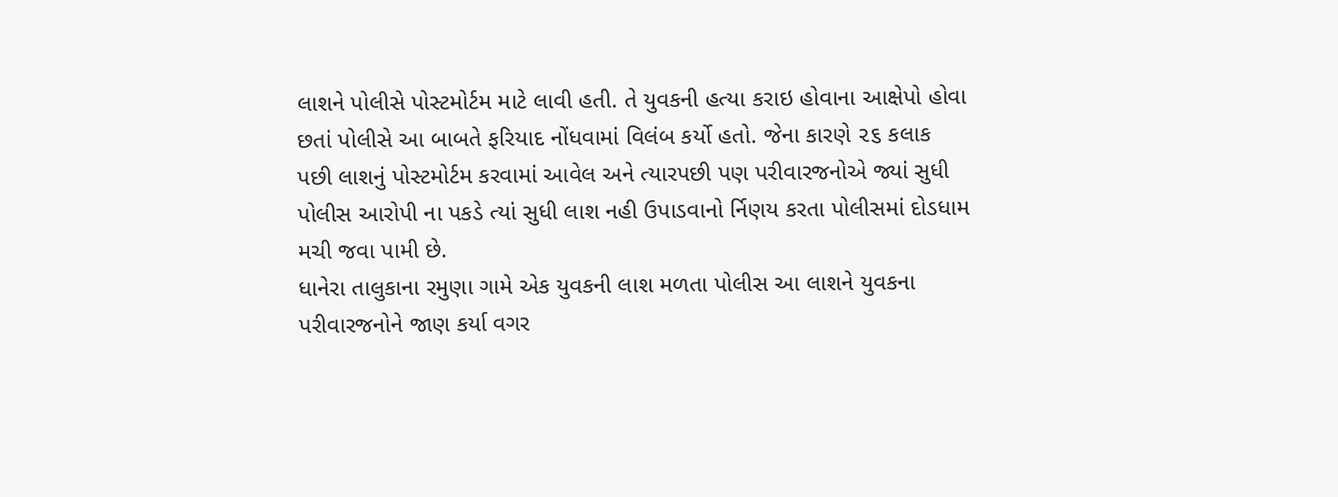લાશને પોલીસે પોસ્ટમોર્ટમ માટે લાવી હતી. તે યુવકની હત્યા કરાઇ હોવાના આક્ષેપો હોવા છતાં પોલીસે આ બાબતે ફરિયાદ નોંધવામાં વિલંબ કર્યો હતો. જેના કારણે ૨૬ કલાક
પછી લાશનું પોસ્ટમોર્ટમ કરવામાં આવેલ અને ત્યારપછી પણ પરીવારજનોએ જ્યાં સુધી પોલીસ આરોપી ના પકડે ત્યાં સુધી લાશ નહી ઉપાડવાનો ર્નિણય કરતા પોલીસમાં દોડધામ મચી જવા પામી છે.
ધાનેરા તાલુકાના રમુણા ગામે એક યુવકની લાશ મળતા પોલીસ આ લાશને યુવકના
પરીવારજનોને જાણ કર્યા વગર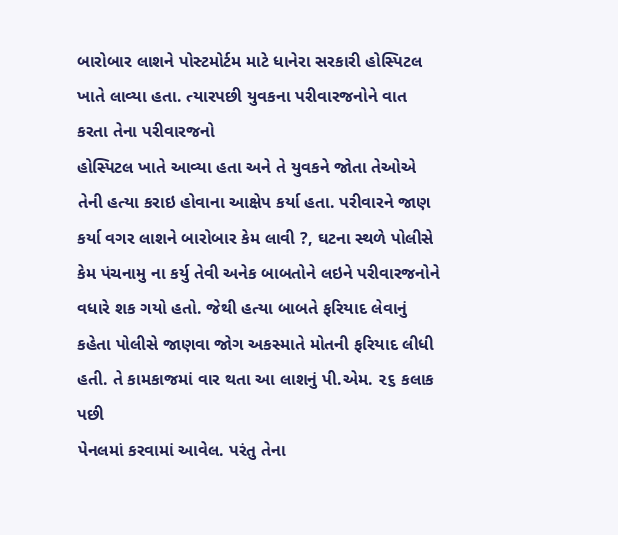બારોબાર લાશને પોસ્ટમોર્ટમ માટે ધાનેરા સરકારી હોસ્પિટલ ખાતે લાવ્યા હતા. ત્યારપછી યુવકના પરીવારજનોને વાત કરતા તેના પરીવારજનો
હોસ્પિટલ ખાતે આવ્યા હતા અને તે યુવકને જોતા તેઓએ તેની હત્યા કરાઇ હોવાના આક્ષેપ કર્યા હતા. પરીવારને જાણ કર્યા વગર લાશને બારોબાર કેમ લાવી ?, ઘટના સ્થળે પોલીસે કેમ પંચનામુ ના કર્યુ તેવી અનેક બાબતોને લઇને પરીવારજનોને વધારે શક ગયો હતો. જેથી હત્યા બાબતે ફરિયાદ લેવાનું કહેતા પોલીસે જાણવા જોગ અકસ્માતે મોતની ફરિયાદ લીધી હતી. તે કામકાજમાં વાર થતા આ લાશનું પી.એમ. ૨૬ કલાક પછી
પેનલમાં કરવામાં આવેલ. પરંતુ તેના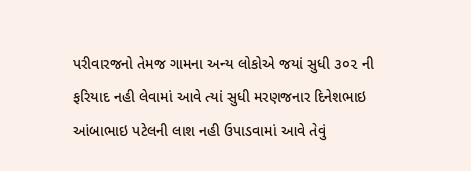પરીવારજનો તેમજ ગામના અન્ય લોકોએ જયાં સુધી ૩૦૨ ની ફરિયાદ નહી લેવામાં આવે ત્યાં સુધી મરણજનાર દિનેશભાઇ આંબાભાઇ પટેલની લાશ નહી ઉપાડવામાં આવે તેવું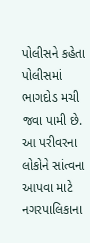પોલીસને કહેતા પોલીસમાં ભાગદોડ મચી જવા પામી છે. આ પરીવરના લોકોને સાંત્વના આપવા માટે નગરપાલિકાના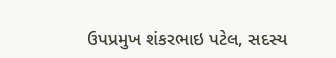ઉપપ્રમુખ શંકરભાઇ પટેલ, સદસ્ય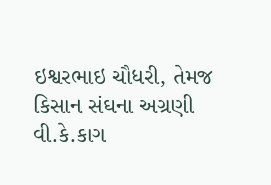ઇશ્વરભાઇ ચૌધરી, તેમજ કિસાન સંઘના અગ્રણી વી.કે.કાગ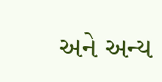અને અન્ય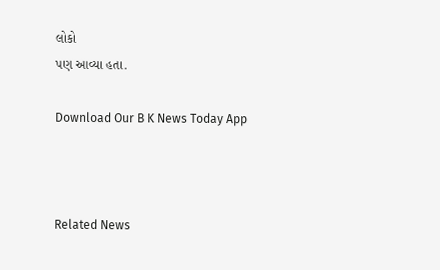લોકો
પણ આવ્યા હતા.

Download Our B K News Today App



Related News